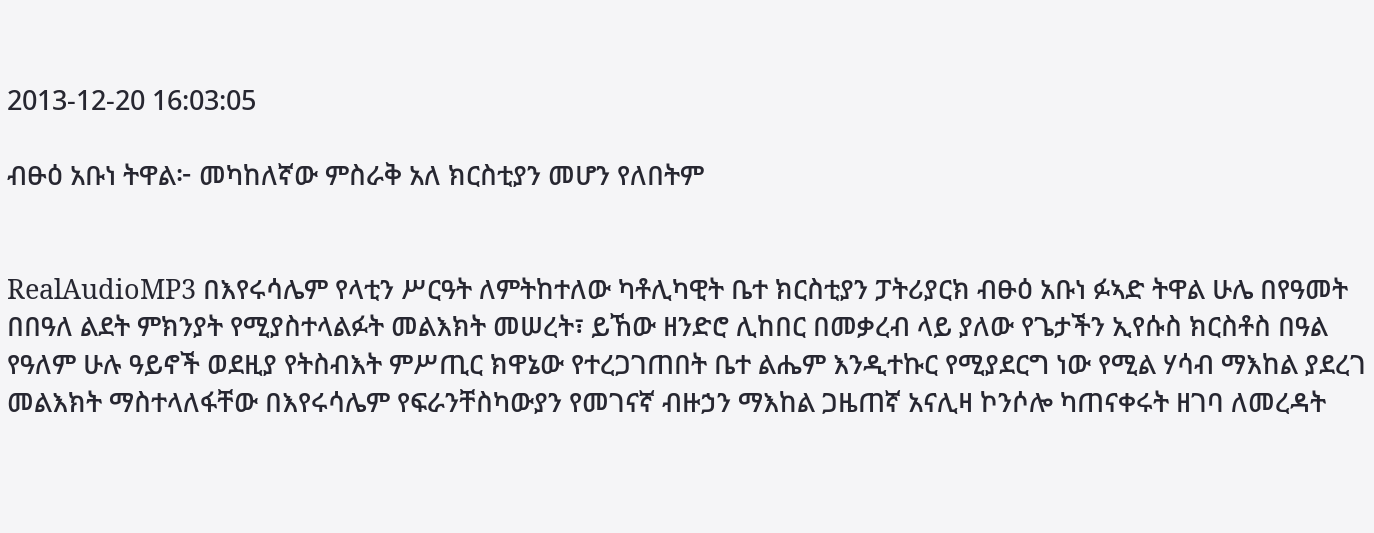2013-12-20 16:03:05

ብፁዕ አቡነ ትዋል፦ መካከለኛው ምስራቅ አለ ክርስቲያን መሆን የለበትም


RealAudioMP3 በእየሩሳሌም የላቲን ሥርዓት ለምትከተለው ካቶሊካዊት ቤተ ክርስቲያን ፓትሪያርክ ብፁዕ አቡነ ፉኣድ ትዋል ሁሌ በየዓመት በበዓለ ልደት ምክንያት የሚያስተላልፉት መልእክት መሠረት፣ ይኸው ዘንድሮ ሊከበር በመቃረብ ላይ ያለው የጌታችን ኢየሱስ ክርስቶስ በዓል የዓለም ሁሉ ዓይኖች ወደዚያ የትስብእት ምሥጢር ክዋኔው የተረጋገጠበት ቤተ ልሔም እንዲተኩር የሚያደርግ ነው የሚል ሃሳብ ማእከል ያደረገ መልእክት ማስተላለፋቸው በእየሩሳሌም የፍራንቸስካውያን የመገናኛ ብዙኃን ማእከል ጋዜጠኛ አናሊዛ ኮንሶሎ ካጠናቀሩት ዘገባ ለመረዳት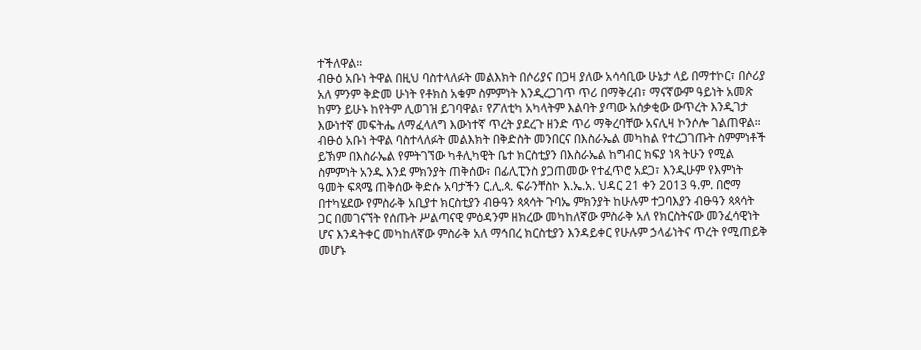ተችለዋል።
ብፁዕ አቡነ ትዋል በዚህ ባስተላለፉት መልእክት በሶሪያና በጋዛ ያለው አሳሳቢው ሁኔታ ላይ በማተኮር፣ በሶሪያ አለ ምንም ቅድመ ሁነት የቶክስ አቁም ስምምነት እንዲረጋገጥ ጥሪ በማቅረብ፣ ማናኛውም ዓይነት አመጽ ከምን ይሁኑ ከየትም ሊወገዝ ይገባዋል፣ የፖለቲካ አካላትም እልባት ያጣው አሰቃቂው ውጥረት እንዲገታ እውነተኛ መፍትሔ ለማፈላለግ እውነተኛ ጥረት ያደረጉ ዘንድ ጥሪ ማቅረባቸው አናሊዛ ኮንሶሎ ገልጠዋል።
ብፁዕ አቡነ ትዋል ባስተላለፉት መልእክት በቅድስት መንበርና በእስራኤል መካከል የተረጋገጡት ስምምነቶች ይኽም በእስራኤል የምትገኘው ካቶሊካዊት ቤተ ክርስቲያን በእስራኤል ከግብር ክፍያ ነጻ ትሁን የሚል ስምምነት አንዱ እንደ ምክንያት ጠቅሰው፣ በፊሊፒንስ ያጋጠመው የተፈጥሮ አደጋ፣ እንዲሁም የእምነት ዓመት ፍጻሜ ጠቅሰው ቅድሱ አባታችን ር.ሊ.ጳ. ፍራንቸስኮ እ.ኤ.አ. ህዳር 21 ቀን 2013 ዓ.ም. በሮማ በተካሄደው የምስራቅ አቢያተ ክርስቲያን ብፁዓን ጳጳሳት ጉባኤ ምክንያት ከሁሉም ተጋባእያን ብፁዓን ጳጳሳት ጋር በመገናኘት የሰጡት ሥልጣናዊ ምዕዳንም ዘክረው መካከለኛው ምስራቅ አለ የክርስትናው መንፈሳዊነት ሆና እንዳትቀር መካከለኛው ምስራቅ አለ ማኅበረ ክርስቲያን እንዳይቀር የሁሉም ኃላፊነትና ጥረት የሚጠይቅ መሆኑ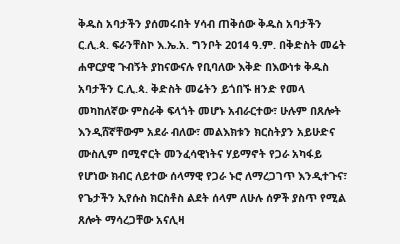ቅዱስ አባታችን ያሰመሩበት ሃሳብ ጠቅሰው ቅዱስ አባታችን ር.ሊ.ጳ. ፍራንቸስኮ እ.ኤ.አ. ግንቦት 2014 ዓ.ም. በቅድስት መሬት ሐዋርያዊ ጉብኝት ያከናውናሉ የቢባለው እቅድ በእውነቱ ቅዱስ አባታችን ር.ሊ.ጳ. ቅድስት መሬትን ይጎበኙ ዘንድ የመላ መካከለኛው ምስራቅ ፍላጎት መሆኑ አብራርተው፣ ሁሉም በጸሎት እንዲሸኛቸውም አደራ ብለው፣ መልእክቱን ክርስትያን አይሁድና ሙስሊም በሚኖርት መንፈሳዊነትና ሃይማኖት የጋራ አካፋይ የሆነው ክብር ለይተው ሰላማዊ የጋራ ኑሮ ለማረጋገጥ እንዲተጉና፣ የጌታችን ኢየሱስ ክርስቶስ ልደት ሰላም ለሁሉ ሰዎች ያስጥ የሚል ጸሎት ማሳረጋቸው አናሊዛ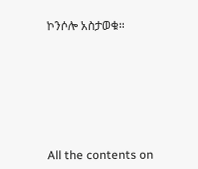ኮንሶሎ አስታወቁ።








All the contents on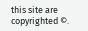this site are copyrighted ©.